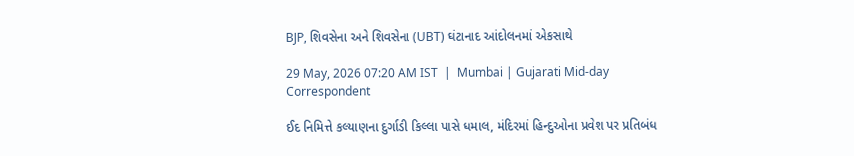BJP, શિવસેના અને શિવસેના (UBT) ઘંટાનાદ આંદોલનમાં એકસાથે

29 May, 2026 07:20 AM IST  |  Mumbai | Gujarati Mid-day Correspondent

ઈદ નિમિત્તે કલ્યાણના દુર્ગાડી કિલ્લા પાસે ધમાલ, મંદિરમાં હિન્દુઓના પ્રવેશ પર પ્રતિબંધ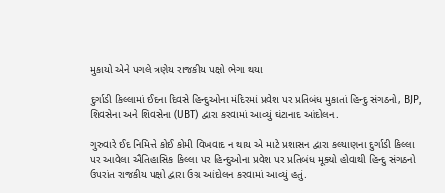મુકાયો એને પગલે ત્રણેય રાજકીય પક્ષો ભેગા થયા

દુર્ગાડી કિલ્લામાં ઈદના દિવસે હિન્દુઓના મંદિરમાં પ્રવેશ પર પ્રતિબંધ મુકાતાં હિન્દુ સંગઠનો, BJP, શિવસેના અને શિવસેના (UBT) દ્વારા કરવામાં આવ્યું ઘંટાનાદ આંદોલન.

ગુરુવારે ઈદ નિમિત્તે કોઈ કોમી વિખવાદ ન થાય એ માટે પ્રશાસન દ્વારા કલ્યાણના દુર્ગાડી કિલ્લા પર આવેલા ઐતિહાસિક કિલ્લા પર હિન્દુઓના પ્રવેશ પર પ્રતિબંધ મૂક્યો હોવાથી હિન્દુ સંગઠનો ઉપરાંત રાજકીય પક્ષો દ્વારા ઉગ્ર આંદોલન કરવામાં આવ્યું હતું.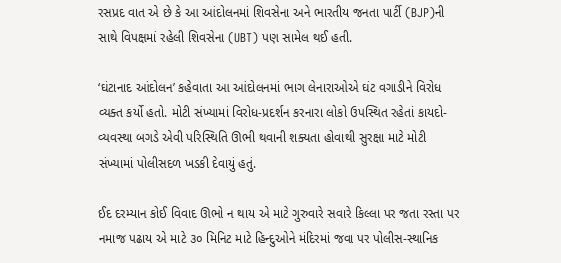રસપ્રદ વાત એ છે કે આ આંદોલનમાં શિવસેના અને ભારતીય જનતા પાર્ટી (BJP)ની સાથે વિપક્ષમાં રહેલી શિવસેના (UBT) પણ સામેલ થઈ હતી.

‘ઘંટાનાદ આંદોલન’ કહેવાતા આ આંદોલનમાં ભાગ લેનારાઓએ ઘંટ વગાડીને વિરોધ વ્યક્ત કર્યો હતો. મોટી સંખ્યામાં વિરોધ-પ્રદર્શન કરનારા લોકો ઉપસ્થિત રહેતાં કાયદો-વ્યવસ્થા બગડે એવી પરિસ્થિતિ ઊભી થવાની શક્યતા હોવાથી સુરક્ષા માટે મોટી સંખ્યામાં પોલીસદળ ખડકી દેવાયું હતું.

ઈદ દરમ્યાન કોઈ વિવાદ ઊભો ન થાય એ માટે ગુરુવારે સવારે કિલ્લા પર જતા રસ્તા પર નમાજ પઢાય એ માટે ૩૦ મિનિટ માટે હિન્દુઓને મંદિરમાં જવા પર પોલીસ-સ્થાનિક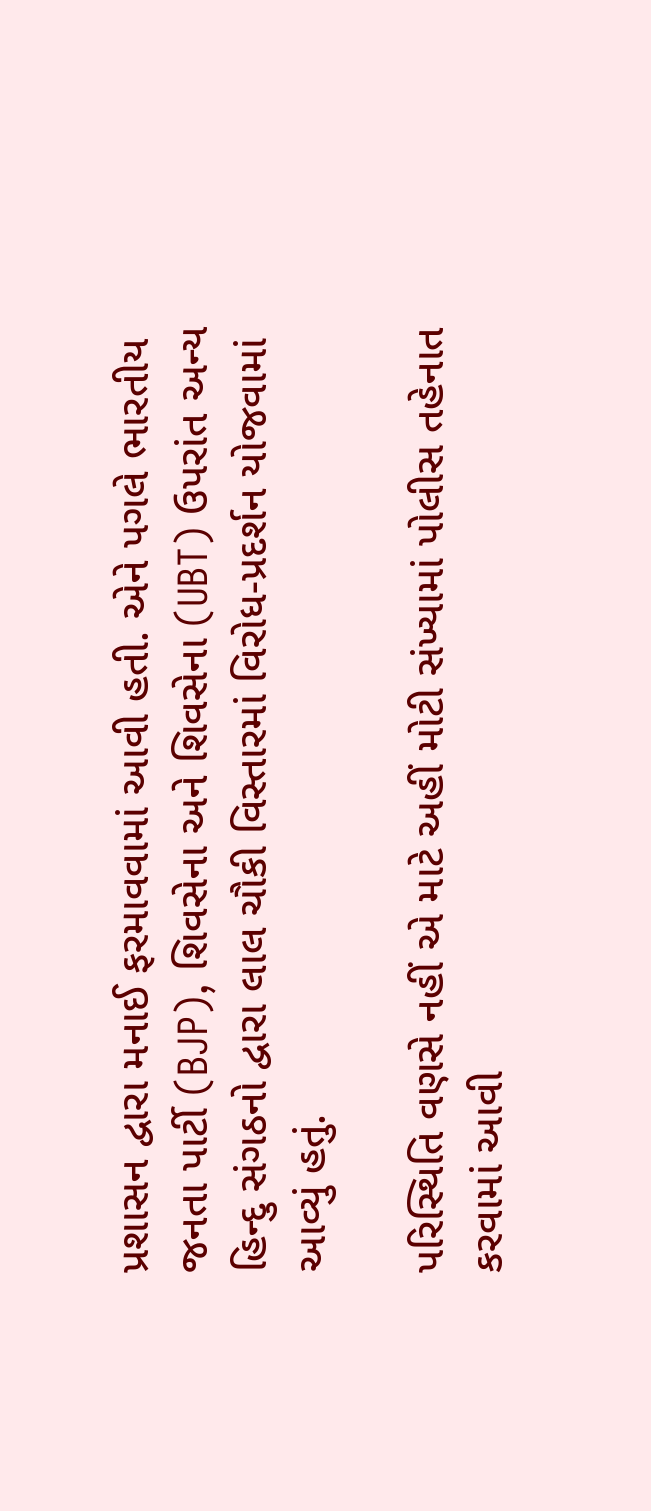પ્રશાસન દ્વારા મનાઈ ફરમાવવામાં આવી હતી. એને પગલે ભારતીય જનતા પાર્ટી (BJP), શિવસેના અને શિવસેના (UBT) ઉપરાંત અન્ય હિન્દુ સંગઠનો દ્વારા લાલ ચૌકી વિસ્તારમાં વિરોધ-પ્રદર્શન યોજવામાં આવ્યું હતું.

પરિસ્થિતિ વણસે નહીં એ માટે અહીં મોટી સંખ્યામાં પોલીસ તહેનાત કરવામાં આવી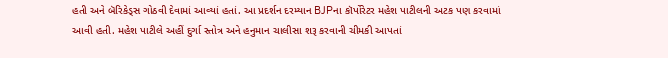હતી અને બૅરિકેડ્સ ગોઠવી દેવામાં આવ્યાં હતાં. આ પ્રદર્શન દરમ્યાન BJPના કૉર્પોરેટર મહેશ પાટીલની અટક પણ કરવામાં આવી હતી. મહેશ પાટીલે અહીં દુર્ગા સ્તોત્ર અને હનુમાન ચાલીસા શરૂ કરવાની ચીમકી આપતાં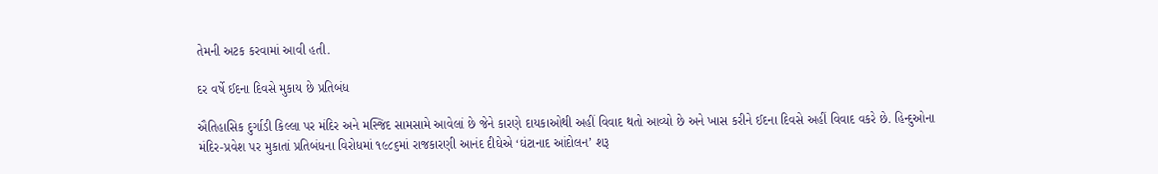તેમની અટક કરવામાં આવી હતી.

દર વર્ષે ઈદના દિવસે મુકાય છે પ્રતિબંધ

ઐતિહાસિક દુર્ગાડી કિલ્લા પર મંદિર અને મસ્જિદ સામસામે આવેલાં છે જેને કારણે દાયકાઓથી અહીં વિવાદ થતો આવ્યો છે અને ખાસ કરીને ઈદના દિવસે અહીં વિવાદ વકરે છે. હિન્દુઓના મંદિર-પ્રવેશ પર મુકાતાં પ્રતિબંધના વિરોધમાં ૧૯૮૬માં રાજકારણી આનંદ દીઘેએ ‘ઘંટાનાદ આંદોલન’ શરૂ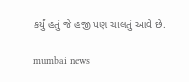કર્યું હતું જે હજી પણ ચાલતું આવે છે.

mumbai news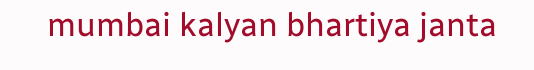mumbai kalyan bhartiya janta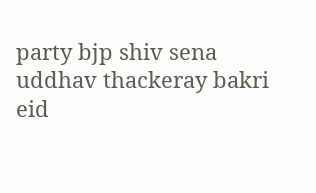party bjp shiv sena uddhav thackeray bakri eid